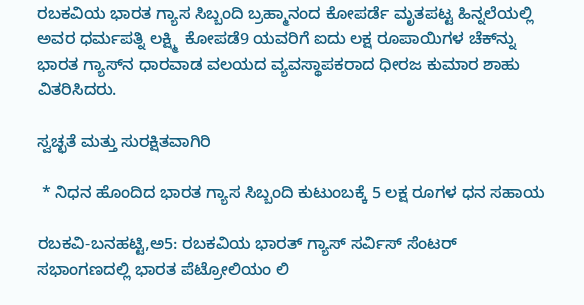ರಬಕವಿಯ ಭಾರತ ಗ್ಯಾಸ ಸಿಬ್ಬಂದಿ ಬ್ರಹ್ಮಾನಂದ ಕೋಪರ್ಡೆ ಮೃತಪಟ್ಟ ಹಿನ್ನಲೆಯಲ್ಲಿ ಅವರ ಧರ್ಮಪತ್ನಿ ಲಕ್ಷ್ಮಿ  ಕೋಪಡೆ9 ಯವರಿಗೆ ಐದು ಲಕ್ಷ ರೂಪಾಯಿಗಳ ಚೆಕ್‍ನ್ನು ಭಾರತ ಗ್ಯಾಸ್‍ನ ಧಾರವಾಡ ವಲಯದ ವ್ಯವಸ್ಥಾಪಕರಾದ ಧೀರಜ ಕುಮಾರ ಶಾಹು ವಿತರಿಸಿದರು.

ಸ್ವಚ್ಛತೆ ಮತ್ತು ಸುರಕ್ಷಿತವಾಗಿರಿ

 * ನಿಧನ ಹೊಂದಿದ ಭಾರತ ಗ್ಯಾಸ ಸಿಬ್ಬಂದಿ ಕುಟುಂಬಕ್ಕೆ 5 ಲಕ್ಷ ರೂಗಳ ಧನ ಸಹಾಯ

ರಬಕವಿ-ಬನಹಟ್ಟಿ,ಅ5: ರಬಕವಿಯ ಭಾರತ್ ಗ್ಯಾಸ್ ಸರ್ವಿಸ್ ಸೆಂಟರ್ ಸಭಾಂಗಣದಲ್ಲಿ ಭಾರತ ಪೆಟ್ರೋಲಿಯಂ ಲಿ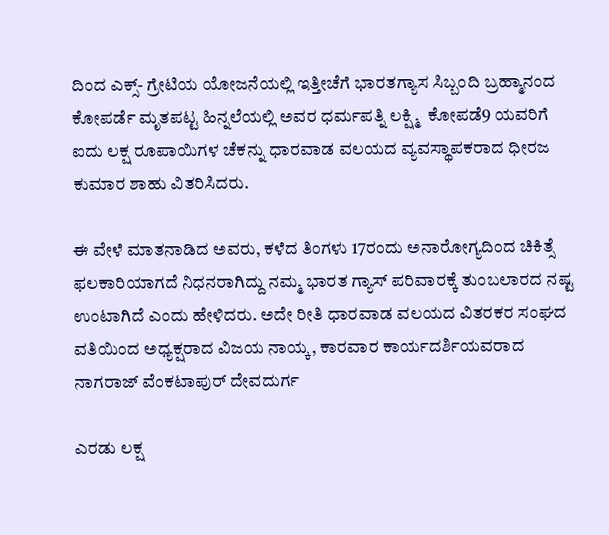ದಿಂದ ಎಕ್ಸ್- ಗ್ರೇಟಿಯ ಯೋಜನೆಯಲ್ಲಿ ಇತ್ತೀಚೆಗೆ ಭಾರತಗ್ಯಾಸ ಸಿಬ್ಬಂದಿ ಬ್ರಹ್ಮಾನಂದ ಕೋಪರ್ಡೆ ಮೃತಪಟ್ಟ ಹಿನ್ನಲೆಯಲ್ಲಿ ಅವರ ಧರ್ಮಪತ್ನಿ ಲಕ್ಷ್ಮಿ  ಕೋಪಡೆ9 ಯವರಿಗೆ ಐದು ಲಕ್ಷ ರೂಪಾಯಿಗಳ ಚೆಕನ್ನು ಧಾರವಾಡ ವಲಯದ ವ್ಯವಸ್ಥಾಪಕರಾದ ಧೀರಜ ಕುಮಾರ ಶಾಹು ವಿತರಿಸಿದರು.

ಈ ವೇಳೆ ಮಾತನಾಡಿದ ಅವರು, ಕಳೆದ ತಿಂಗಳು 17ರಂದು ಅನಾರೋಗ್ಯದಿಂದ ಚಿಕಿತ್ಸೆ ಫಲಕಾರಿಯಾಗದೆ ನಿಧನರಾಗಿದ್ದು ನಮ್ಮ ಭಾರತ ಗ್ಯಾಸ್ ಪರಿವಾರಕ್ಕೆ ತುಂಬಲಾರದ ನಷ್ಟ ಉಂಟಾಗಿದೆ ಎಂದು ಹೇಳಿದರು. ಅದೇ ರೀತಿ ಧಾರವಾಡ ವಲಯದ ವಿತರಕರ ಸಂಘದ ವತಿಯಿಂದ ಅಧ್ಯಕ್ಷರಾದ ವಿಜಯ ನಾಯ್ಕ, ಕಾರವಾರ ಕಾರ್ಯದರ್ಶಿಯವರಾದ ನಾಗರಾಜ್ ವೆಂಕಟಾಪುರ್ ದೇವದುರ್ಗ

ಎರಡು ಲಕ್ಷ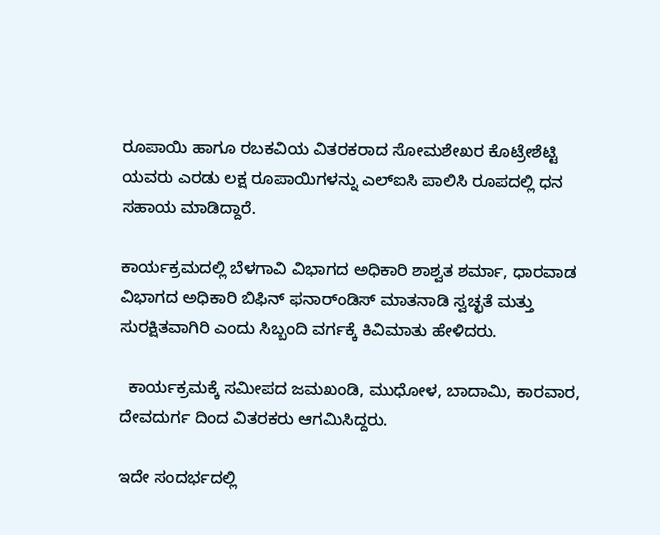ರೂಪಾಯಿ ಹಾಗೂ ರಬಕವಿಯ ವಿತರಕರಾದ ಸೋಮಶೇಖರ ಕೊಟ್ರೇಶೆಟ್ಟಿ ಯವರು ಎರಡು ಲಕ್ಷ ರೂಪಾಯಿಗಳನ್ನು ಎಲ್‍ಐಸಿ ಪಾಲಿಸಿ ರೂಪದಲ್ಲಿ ಧನ ಸಹಾಯ ಮಾಡಿದ್ದಾರೆ.

ಕಾರ್ಯಕ್ರಮದಲ್ಲಿ ಬೆಳಗಾವಿ ವಿಭಾಗದ ಅಧಿಕಾರಿ ಶಾಶ್ವತ ಶರ್ಮಾ, ಧಾರವಾಡ ವಿಭಾಗದ ಅಧಿಕಾರಿ ಬಿಫಿನ್ ಫನಾರ್ಂಡಿಸ್ ಮಾತನಾಡಿ ಸ್ವಚ್ಛತೆ ಮತ್ತು ಸುರಕ್ಷಿತವಾಗಿರಿ ಎಂದು ಸಿಬ್ಬಂದಿ ವರ್ಗಕ್ಕೆ ಕಿವಿಮಾತು ಹೇಳಿದರು.

  ಕಾರ್ಯಕ್ರಮಕ್ಕೆ ಸಮೀಪದ ಜಮಖಂಡಿ, ಮುಧೋಳ, ಬಾದಾಮಿ, ಕಾರವಾರ, ದೇವದುರ್ಗ ದಿಂದ ವಿತರಕರು ಆಗಮಿಸಿದ್ದರು.

ಇದೇ ಸಂದರ್ಭದಲ್ಲಿ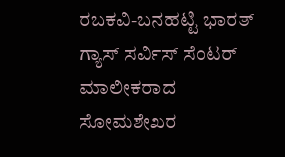ರಬಕವಿ-ಬನಹಟ್ಟಿ ಭಾರತ್ ಗ್ಯಾಸ್ ಸರ್ವಿಸ್ ಸೆಂಟರ್ ಮಾಲೀಕರಾದ ಸೋಮಶೇಖರ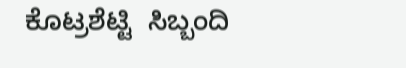ಕೊಟ್ರಶೆಟ್ಟಿ  ಸಿಬ್ಬಂದಿ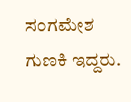ಸಂಗಮೇಶ ಗುಣಕಿ ಇದ್ದರು.